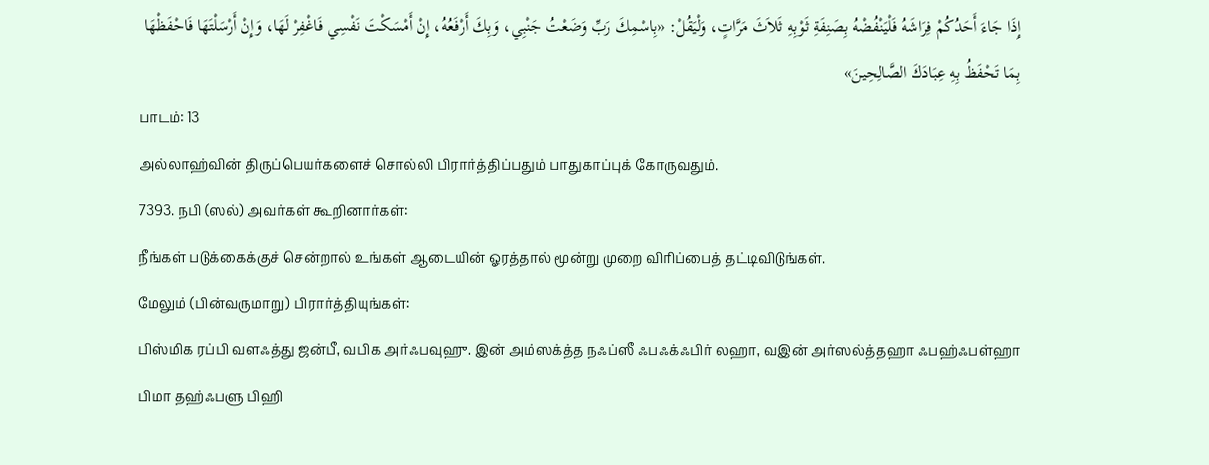إِذَا جَاءَ أَحَدُكُمْ فِرَاشَهُ فَلْيَنْفُضْهُ بِصَنِفَةِ ثَوْبِهِ ثَلاَثَ مَرَّاتٍ، وَلْيَقُلْ: «بِاسْمِكَ رَبِّ وَضَعْتُ جَنْبِي، وَبِكَ أَرْفَعُهُ، إِنْ أَمْسَكْتَ نَفْسِي فَاغْفِرْ لَهَا، وَإِنْ أَرْسَلْتَهَا فَاحْفَظْهَا بِمَا تَحْفَظُ بِهِ عِبَادَكَ الصَّالِحِينَ»
பாடம்: 13
அல்லாஹ்வின் திருப்பெயர்களைச் சொல்லி பிரார்த்திப்பதும் பாதுகாப்புக் கோருவதும்.
7393. நபி (ஸல்) அவர்கள் கூறினார்கள்:
நீங்கள் படுக்கைக்குச் சென்றால் உங்கள் ஆடையின் ஓரத்தால் மூன்று முறை விரிப்பைத் தட்டிவிடுங்கள்.
மேலும் (பின்வருமாறு) பிரார்த்தியுங்கள்:
பிஸ்மிக ரப்பி வளஃத்து ஜன்பீ, வபிக அர்ஃபவுஹு. இன் அம்ஸக்த்த நஃப்ஸீ ஃபஃக்ஃபிர் லஹா, வஇன் அர்ஸல்த்தஹா ஃபஹ்ஃபள்ஹா பிமா தஹ்ஃபளு பிஹி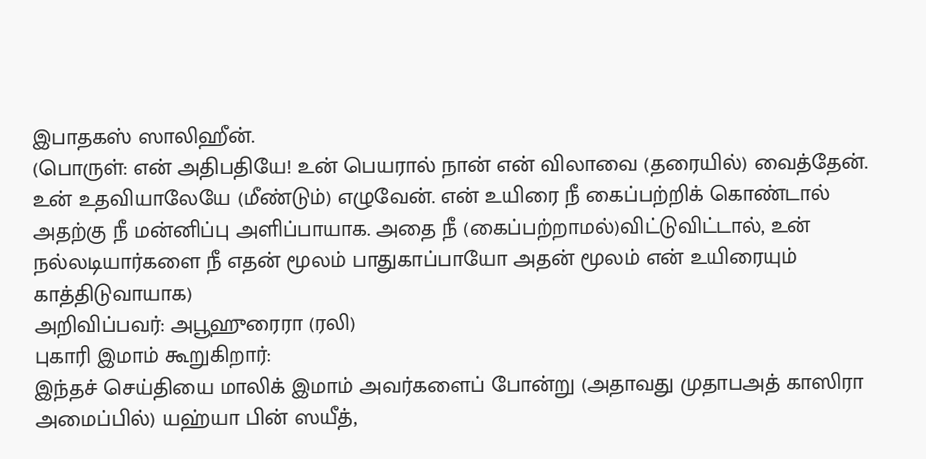இபாதகஸ் ஸாலிஹீன்.
(பொருள்: என் அதிபதியே! உன் பெயரால் நான் என் விலாவை (தரையில்) வைத்தேன். உன் உதவியாலேயே (மீண்டும்) எழுவேன். என் உயிரை நீ கைப்பற்றிக் கொண்டால் அதற்கு நீ மன்னிப்பு அளிப்பாயாக. அதை நீ (கைப்பற்றாமல்)விட்டுவிட்டால், உன் நல்லடியார்களை நீ எதன் மூலம் பாதுகாப்பாயோ அதன் மூலம் என் உயிரையும் காத்திடுவாயாக)
அறிவிப்பவர்: அபூஹுரைரா (ரலி)
புகாரி இமாம் கூறுகிறார்:
இந்தச் செய்தியை மாலிக் இமாம் அவர்களைப் போன்று (அதாவது முதாபஅத் காஸிரா அமைப்பில்) யஹ்யா பின் ஸயீத்,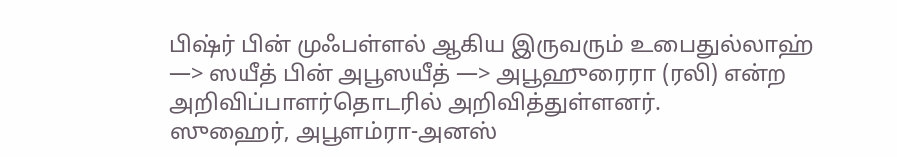பிஷ்ர் பின் முஃபள்ளல் ஆகிய இருவரும் உபைதுல்லாஹ் —> ஸயீத் பின் அபூஸயீத் —> அபூஹுரைரா (ரலி) என்ற அறிவிப்பாளர்தொடரில் அறிவித்துள்ளனர்.
ஸுஹைர், அபூளம்ரா-அனஸ்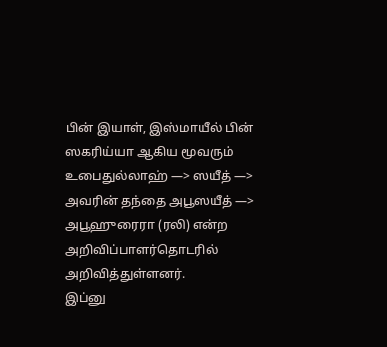பின் இயாள், இஸ்மாயீல் பின் ஸகரிய்யா ஆகிய மூவரும் உபைதுல்லாஹ் —> ஸயீத் —> அவரின் தந்தை அபூஸயீத் —> அபூஹுரைரா (ரலி) என்ற அறிவிப்பாளர்தொடரில் அறிவித்துள்ளனர்.
இப்னு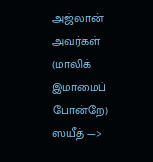அஜ்லான் அவர்கள் (மாலிக் இமாமைப் போன்றே) ஸயீத் —>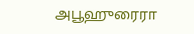அபூஹுரைரா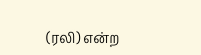(ரலி) என்ற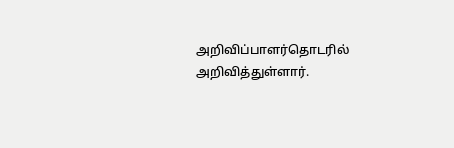அறிவிப்பாளர்தொடரில் அறிவித்துள்ளார்.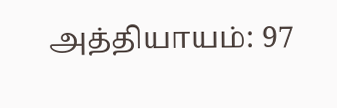அத்தியாயம்: 97